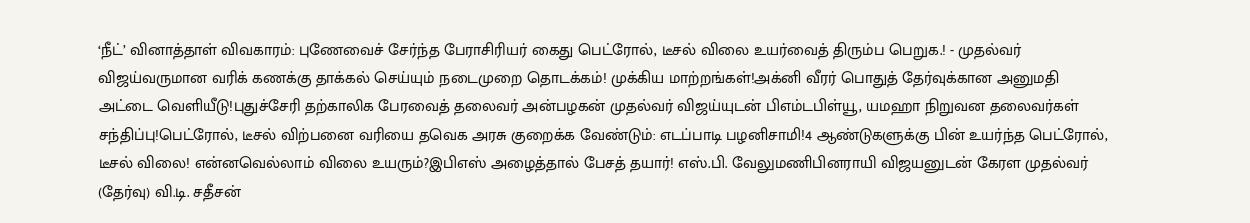‘நீட்’ வினாத்தாள் விவகாரம்: புணேவைச் சேர்ந்த பேராசிரியர் கைது பெட்ரோல், டீசல் விலை உயர்வைத் திரும்ப பெறுக.! - முதல்வர் விஜய்வருமான வரிக் கணக்கு தாக்கல் செய்யும் நடைமுறை தொடக்கம்! முக்கிய மாற்றங்கள்!அக்னி வீரர் பொதுத் தேர்வுக்கான அனுமதி அட்டை வெளியீடு!புதுச்சேரி தற்காலிக பேரவைத் தலைவர் அன்பழகன் முதல்வர் விஜய்யுடன் பிஎம்டபிள்யூ, யமஹா நிறுவன தலைவர்கள் சந்திப்பு!பெட்ரோல், டீசல் விற்பனை வரியை தவெக அரசு குறைக்க வேண்டும்: எடப்பாடி பழனிசாமி!4 ஆண்டுகளுக்கு பின் உயர்ந்த பெட்ரோல், டீசல் விலை! என்னவெல்லாம் விலை உயரும்?இபிஎஸ் அழைத்தால் பேசத் தயார்! எஸ்.பி. வேலுமணிபினராயி விஜயனுடன் கேரள முதல்வர் (தேர்வு) வி.டி. சதீசன்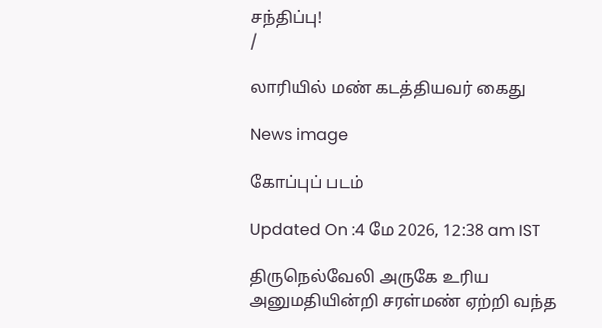சந்திப்பு!
/

லாரியில் மண் கடத்தியவர் கைது

News image

கோப்புப் படம்

Updated On :4 மே 2026, 12:38 am IST

திருநெல்வேலி அருகே உரிய அனுமதியின்றி சரள்மண் ஏற்றி வந்த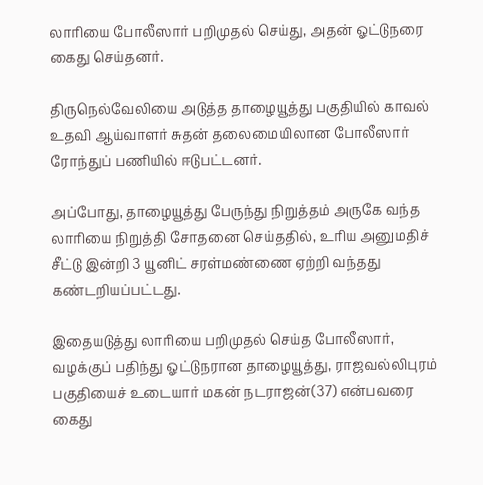லாரியை போலீஸார் பறிமுதல் செய்து, அதன் ஓட்டுநரை கைது செய்தனர்.

திருநெல்வேலியை அடுத்த தாழையூத்து பகுதியில் காவல் உதவி ஆய்வாளர் சுதன் தலைமையிலான போலீஸார் ரோந்துப் பணியில் ஈடுபட்டனர்.

அப்போது, தாழையூத்து பேருந்து நிறுத்தம் அருகே வந்த லாரியை நிறுத்தி சோதனை செய்ததில், உரிய அனுமதிச் சீட்டு இன்றி 3 யூனிட் சரள்மண்ணை ஏற்றி வந்தது கண்டறியப்பட்டது.

இதையடுத்து லாரியை பறிமுதல் செய்த போலீஸார், வழக்குப் பதிந்து ஓட்டுநரான தாழையூத்து, ராஜவல்லிபுரம் பகுதியைச் உடையார் மகன் நடராஜன்(37) என்பவரை கைது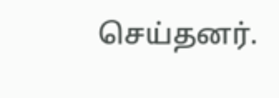செய்தனர்.